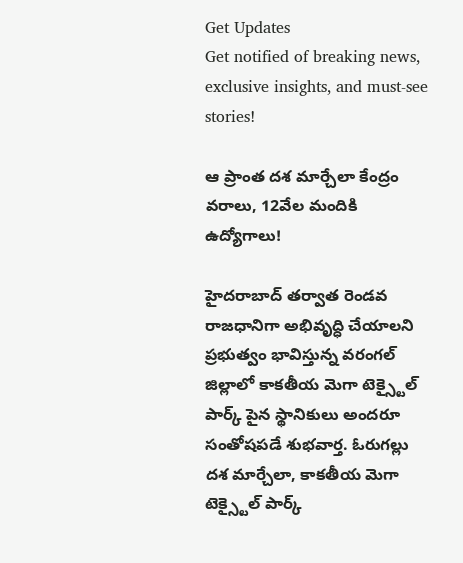Get Updates
Get notified of breaking news, exclusive insights, and must-see stories!

ఆ ప్రాంత దశ మార్చేలా కేంద్రం వరాలు, 12వేల మందికి ఉద్యోగాలు!

హైదరాబాద్ తర్వాత రెండవ రాజధానిగా అభివృద్ధి చేయాలని ప్రభుత్వం భావిస్తున్న వరంగల్ జిల్లాలో కాకతీయ మెగా టెక్స్టైల్ పార్క్ పైన స్థానికులు అందరూ సంతోషపడే శుభవార్త. ఓరుగల్లు దశ మార్చేలా, కాకతీయ మెగా టెక్స్టైల్ పార్క్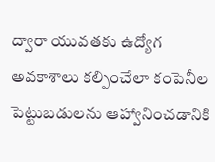ద్వారా యువతకు ఉద్యోగ అవకాశాలు కల్పించేలా కంపెనీల పెట్టుబడులను ఆహ్వానించడానికి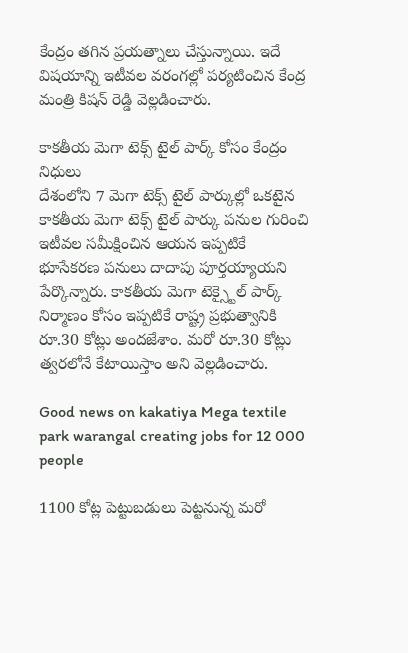కేంద్రం తగిన ప్రయత్నాలు చేస్తున్నాయి. ఇదే విషయాన్ని ఇటీవల వరంగల్లో పర్యటించిన కేంద్ర మంత్రి కిషన్ రెడ్డి వెల్లడించారు.

కాకతీయ మెగా టెక్స్ టైల్ పార్క్ కోసం కేంద్రం నిధులు
దేశంలోని 7 మెగా టెక్స్ టైల్ పార్కుల్లో ఒకటైన కాకతీయ మెగా టెక్స్ టైల్ పార్కు పనుల గురించి ఇటీవల సమీక్షించిన ఆయన ఇప్పటికే భూసేకరణ పనులు దాదాపు పూర్తయ్యాయని పేర్కొన్నారు. కాకతీయ మెగా టెక్స్టైల్ పార్క్ నిర్మాణం కోసం ఇప్పటికే రాష్ట్ర ప్రభుత్వానికి రూ.30 కోట్లు అందజేశాం. మరో రూ.30 కోట్లు త్వరలోనే కేటాయిస్తాం అని వెల్లడించారు.

Good news on kakatiya Mega textile park warangal creating jobs for 12 000 people

1100 కోట్ల పెట్టుబడులు పెట్టనున్న మరో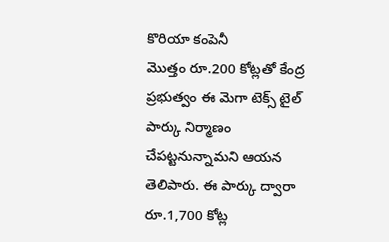కొరియా కంపెనీ
మొత్తం రూ.200 కోట్లతో కేంద్ర ప్రభుత్వం ఈ మెగా టెక్స్ టైల్ పార్కు నిర్మాణం చేపట్టనున్నామని ఆయన తెలిపారు. ఈ పార్కు ద్వారా రూ.1,700 కోట్ల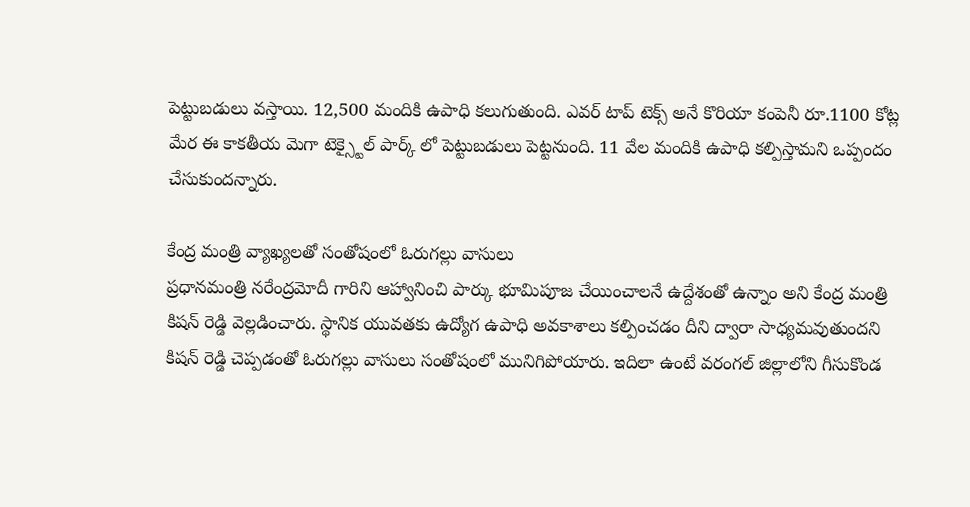పెట్టుబడులు వస్తాయి. 12,500 మందికి ఉపాధి కలుగుతుంది. ఎవర్ టాప్ టెక్స్ అనే కొరియా కంపెనీ రూ.1100 కోట్ల మేర ఈ కాకతీయ మెగా టెక్స్టైల్ పార్క్ లో పెట్టుబడులు పెట్టనుంది. 11 వేల మందికి ఉపాధి కల్పిస్తామని ఒప్పందం చేసుకుందన్నారు.

కేంద్ర మంత్రి వ్యాఖ్యలతో సంతోషంలో ఓరుగల్లు వాసులు
ప్రధానమంత్రి నరేంద్రమోదీ గారిని ఆహ్వానించి పార్కు భూమిపూజ చేయించాలనే ఉద్దేశంతో ఉన్నాం అని కేంద్ర మంత్రి కిషన్ రెడ్డి వెల్లడించారు. స్థానిక యువతకు ఉద్యోగ ఉపాధి అవకాశాలు కల్పించడం దీని ద్వారా సాధ్యమవుతుందని కిషన్ రెడ్డి చెప్పడంతో ఓరుగల్లు వాసులు సంతోషంలో మునిగిపోయారు. ఇదిలా ఉంటే వరంగల్ జిల్లాలోని గీసుకొండ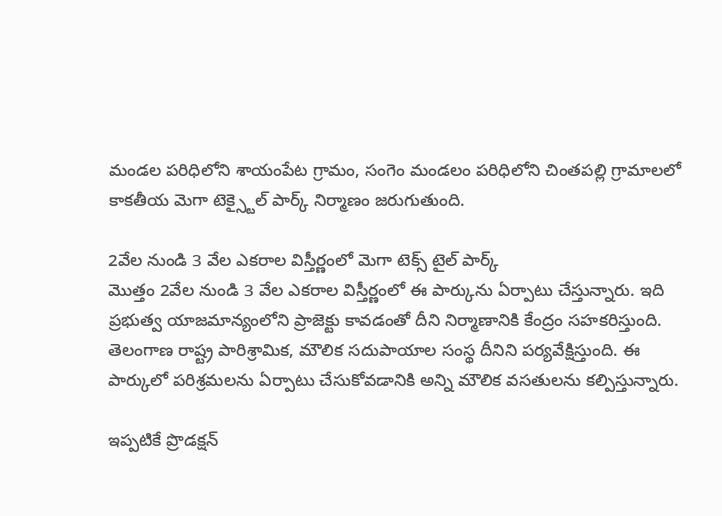మండల పరిధిలోని శాయంపేట గ్రామం, సంగెం మండలం పరిధిలోని చింతపల్లి గ్రామాలలో కాకతీయ మెగా టెక్స్టైల్ పార్క్ నిర్మాణం జరుగుతుంది.

2వేల నుండి 3 వేల ఎకరాల విస్తీర్ణంలో మెగా టెక్స్ టైల్ పార్క్
మొత్తం 2వేల నుండి 3 వేల ఎకరాల విస్తీర్ణంలో ఈ పార్కును ఏర్పాటు చేస్తున్నారు. ఇది ప్రభుత్వ యాజమాన్యంలోని ప్రాజెక్టు కావడంతో దీని నిర్మాణానికి కేంద్రం సహకరిస్తుంది. తెలంగాణ రాష్ట్ర పారిశ్రామిక, మౌలిక సదుపాయాల సంస్థ దీనిని పర్యవేక్షిస్తుంది. ఈ పార్కులో పరిశ్రమలను ఏర్పాటు చేసుకోవడానికి అన్ని మౌలిక వసతులను కల్పిస్తున్నారు.

ఇప్పటికే ప్రొడక్షన్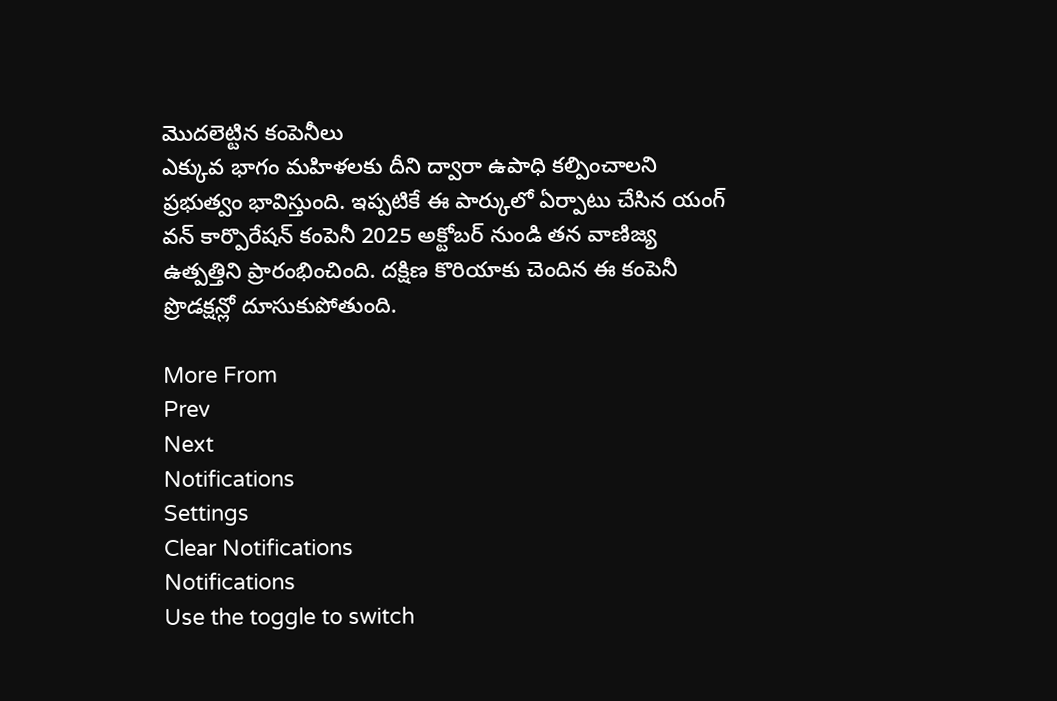మొదలెట్టిన కంపెనీలు
ఎక్కువ భాగం మహిళలకు దీని ద్వారా ఉపాధి కల్పించాలని ప్రభుత్వం భావిస్తుంది. ఇప్పటికే ఈ పార్కులో ఏర్పాటు చేసిన యంగ్ వన్ కార్పొరేషన్ కంపెనీ 2025 అక్టోబర్ నుండి తన వాణిజ్య ఉత్పత్తిని ప్రారంభించింది. దక్షిణ కొరియాకు చెందిన ఈ కంపెనీ ప్రొడక్షన్లో దూసుకుపోతుంది.

More From
Prev
Next
Notifications
Settings
Clear Notifications
Notifications
Use the toggle to switch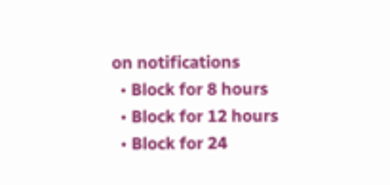on notifications
  • Block for 8 hours
  • Block for 12 hours
  • Block for 24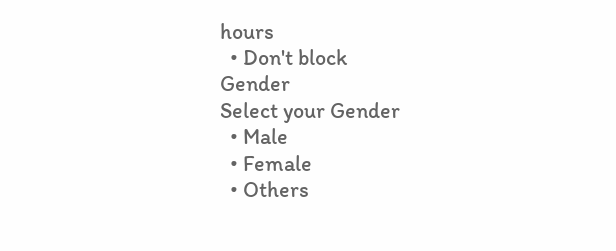hours
  • Don't block
Gender
Select your Gender
  • Male
  • Female
  • Others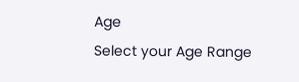Age
Select your Age Range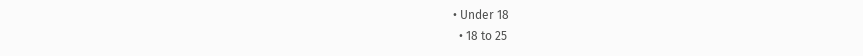• Under 18
  • 18 to 25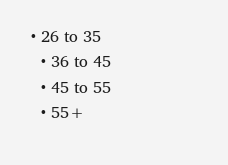• 26 to 35
  • 36 to 45
  • 45 to 55
  • 55+